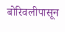बोरिवलीपासून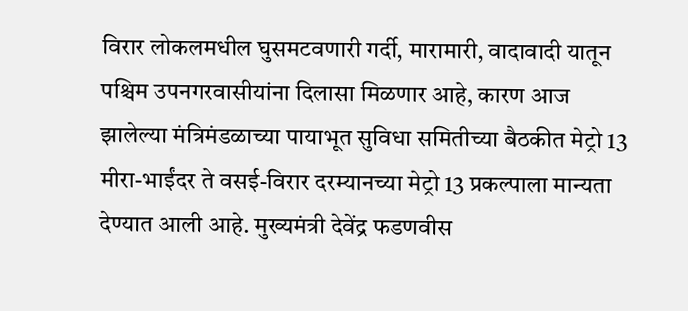विरार लोकलमधील घुसमटवणारी गर्दी, मारामारी, वादावादी यातून पश्चिम उपनगरवासीयांना दिलासा मिळणार आहे, कारण आज झालेल्या मंत्रिमंडळाच्या पायाभूत सुविधा समितीच्या बैठकीत मेट्रो 13 मीरा-भाईंदर ते वसई-विरार दरम्यानच्या मेट्रो 13 प्रकल्पाला मान्यता देण्यात आली आहे. मुख्यमंत्री देवेंद्र फडणवीस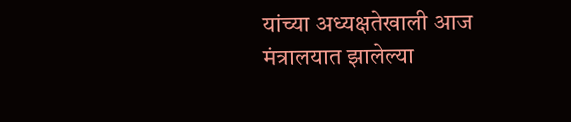यांच्या अध्यक्षतेखाली आज मंत्रालयात झालेल्या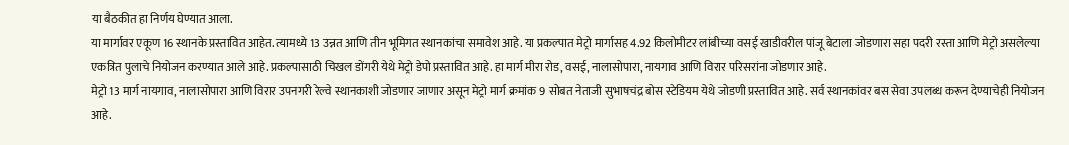या बैठकीत हा निर्णय घेण्यात आला.
या मार्गावर एकूण 16 स्थानके प्रस्तावित आहेत. त्यामध्ये 13 उन्नत आणि तीन भूमिगत स्थानकांचा समावेश आहे. या प्रकल्पात मेट्रो मार्गासह 4.92 किलोमीटर लांबीच्या वसई खाडीवरील पांजू बेटाला जोडणारा सहा पदरी रस्ता आणि मेट्रो असलेल्या एकत्रित पुलाचे नियोजन करण्यात आले आहे. प्रकल्पासाठी चिखल डोंगरी येथे मेट्रो डेपो प्रस्तावित आहे. हा मार्ग मीरा रोड, वसई, नालासोपारा, नायगाव आणि विरार परिसरांना जोडणार आहे.
मेट्रो 13 मार्ग नायगाव, नालासोपारा आणि विरार उपनगरी रेल्वे स्थानकाशी जोडणार जाणार असून मेट्रो मार्ग क्रमांक 9 सोबत नेताजी सुभाषचंद्र बोस स्टेडियम येथे जोडणी प्रस्तावित आहे. सर्व स्थानकांवर बस सेवा उपलब्ध करून देण्याचेही नियोजन आहे.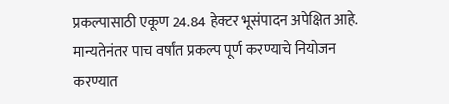प्रकल्पासाठी एकूण 24.84 हेक्टर भूसंपादन अपेक्षित आहे. मान्यतेनंतर पाच वर्षांत प्रकल्प पूर्ण करण्याचे नियोजन करण्यात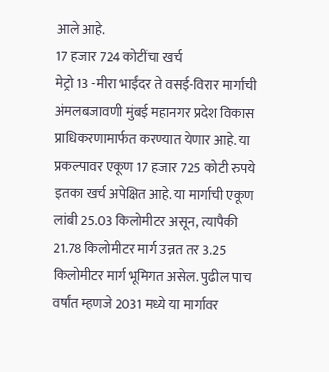आले आहे.
17 हजार 724 कोटींचा खर्च
मेट्रो 13 -मीरा भाईंदर ते वसई-विरार मार्गाची अंमलबजावणी मुंबई महानगर प्रदेश विकास प्राधिकरणामार्फत करण्यात येणार आहे. या प्रकल्पावर एकूण 17 हजार 725 कोटी रुपये इतका खर्च अपेक्षित आहे. या मार्गाची एकूण लांबी 25.03 किलोमीटर असून, त्यापैकी 21.78 किलोमीटर मार्ग उन्नत तर 3.25 किलोमीटर मार्ग भूमिगत असेल. पुढील पाच वर्षांत म्हणजे 2031 मध्ये या मार्गावर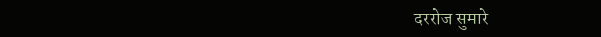दररोज सुमारे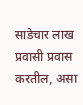साडेचार लाख प्रवासी प्रवास करतील, असा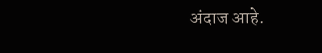अंदाज आहे.